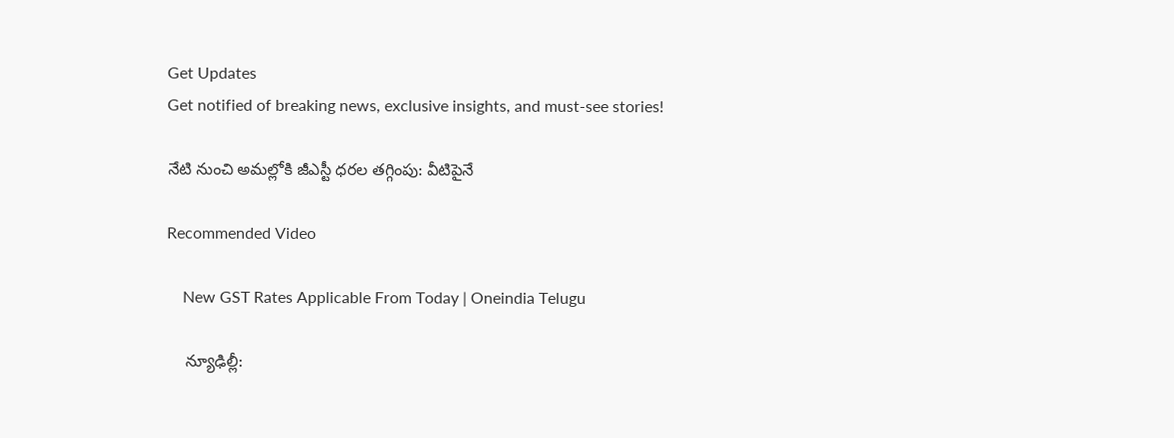Get Updates
Get notified of breaking news, exclusive insights, and must-see stories!

నేటి నుంచి అమల్లోకి జీఎస్టీ ధరల తగ్గింపు: వీటిపైనే

Recommended Video

    New GST Rates Applicable From Today | Oneindia Telugu

    న్యూఢిల్లీ: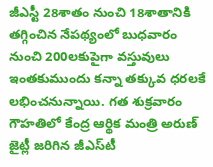జీఎస్టీ 28శాతం నుంచి 18శాతానికి తగ్గించిన నేపథ్యంలో బుధవారం నుంచి 200లకుపైగా వస్తువులు ఇంతకుముందు కన్నా తక్కువ ధరలకే లభించనున్నాయి. గత శుక్రవారం గౌహతిలో కేంద్ర ఆర్థిక మంత్రి అరుణ్‌ జైట్లీ జరిగిన జీఎస్‌టీ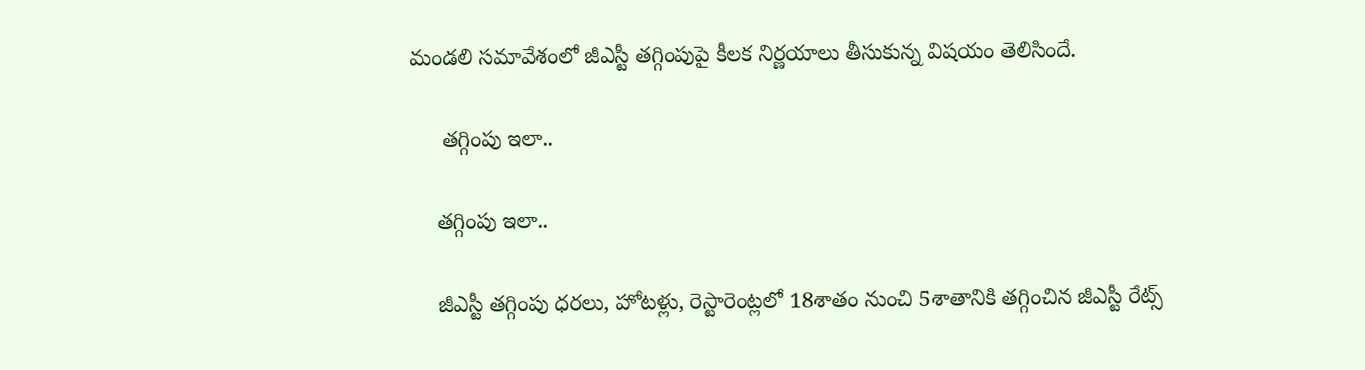మండలి సమావేశంలో జీఎస్టీ తగ్గింపుపై కీలక నిర్ణయాలు తీసుకున్న విషయం తెలిసిందే.

     తగ్గింపు ఇలా..

    తగ్గింపు ఇలా..

    జీఎస్టీ తగ్గింపు ధరలు, హోటళ్లు, రెస్టారెంట్లలో 18శాతం నుంచి 5శాతానికి తగ్గించిన జీఎస్టీ రేట్స్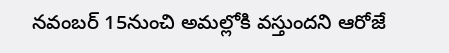నవంబర్ 15నుంచి అమల్లోకి వస్తుందని ఆరోజే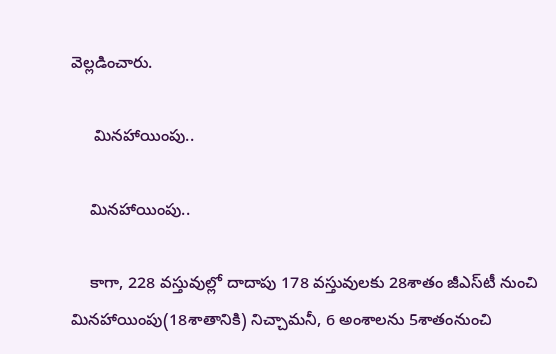వెల్లడించారు.

     మినహాయింపు..

    మినహాయింపు..

    కాగా, 228 వస్తువుల్లో దాదాపు 178 వస్తువులకు 28శాతం జీఎస్‌టీ నుంచి మినహాయింపు(18శాతానికి) నిచ్చామనీ, 6 అంశాలను 5శాతంనుంచి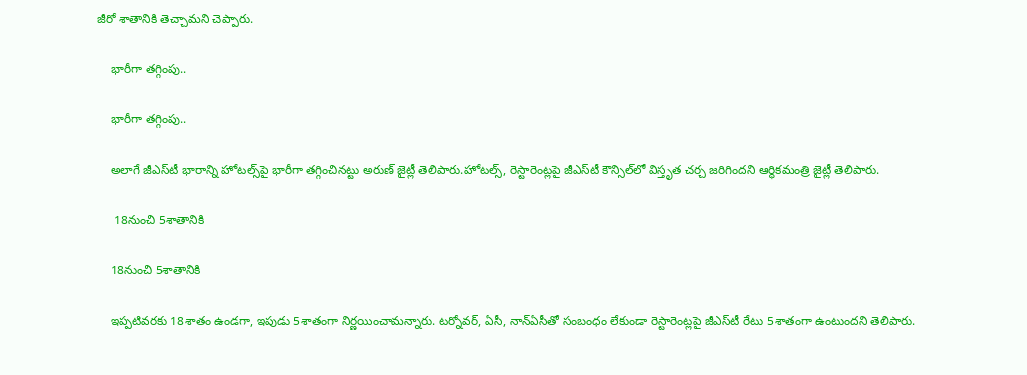జీరో శాతానికి తెచ్చామని చెప్పారు.

    భారీగా తగ్గింపు..

    భారీగా తగ్గింపు..

    అలాగే జీఎస్‌టీ భారాన్ని హోటల్స్‌పై భారీగా తగ్గించినట్టు అరుణ్ జైట్లీ తెలిపారు.హోటల్స్‌, రెస్టారెంట్లపై జీఎస్‌టీ కౌన్సిల్‌లో విస్తృత చర్చ జరిగిందని ఆర్థికమంత్రి జైట్లీ తెలిపారు.

     18నుంచి 5శాతానికి

    18నుంచి 5శాతానికి

    ఇప్పటివరకు 18శాతం ఉండగా, ఇపుడు 5శాతంగా నిర్ణయించామన్నారు. టర్నోవర్‌, ఏసీ, నాన్‌ఏసీతో సంబంధం లేకుండా రెస్టారెంట్లపై జీఎస్‌టీ రేటు 5శాతంగా ఉంటుందని తెలిపారు.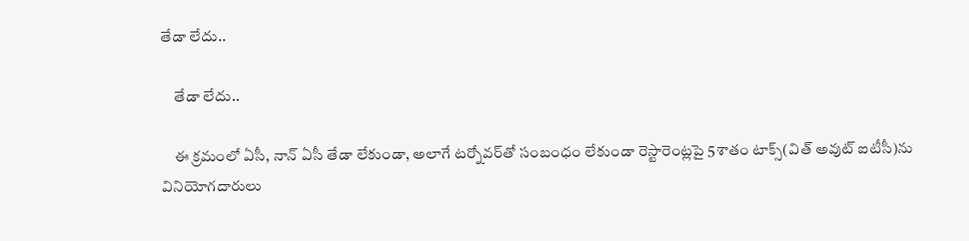తేడా లేదు..

    తేడా లేదు..

    ఈ క్రమంలో ఏసీ, నాన్‌ ఏసీ తేడా లేకుండా, అలాగే టర్నోవర్‌తో సంబంధం లేకుండా రెస్టారెంట్లపై 5శాతం టాక్స్‌(విత్ అవుట్ ఐటీసీ)ను వినియోగదారులు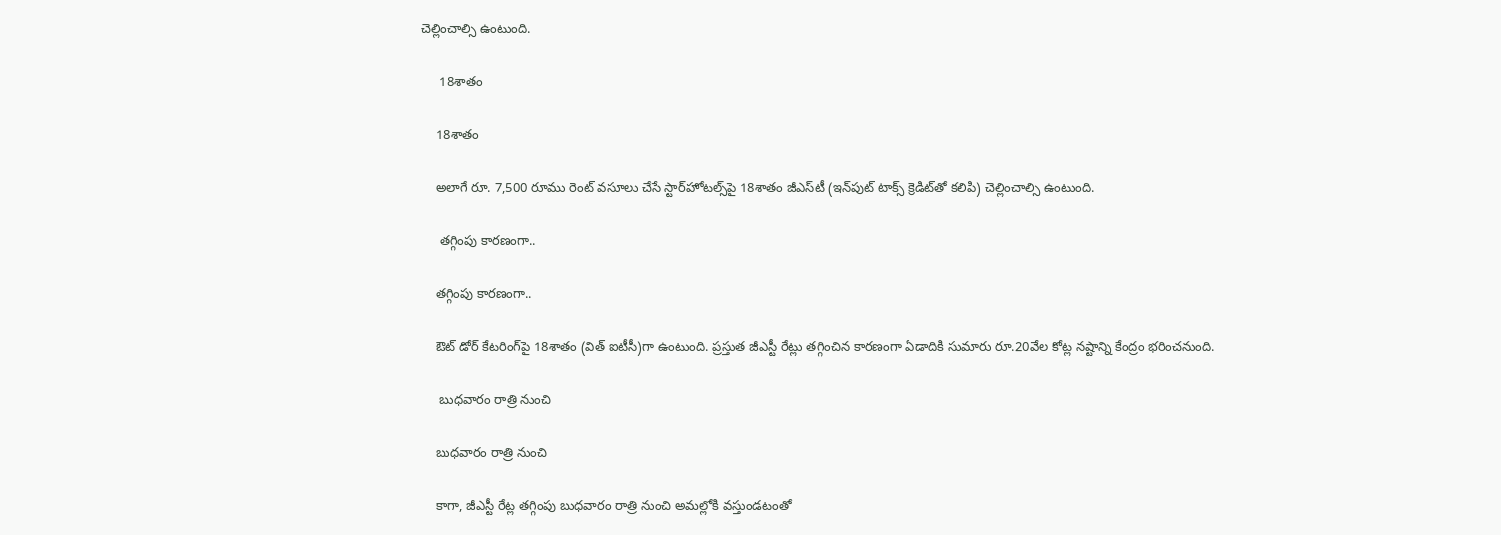చెల్లించాల్సి ఉంటుంది.

     18శాతం

    18శాతం

    అలాగే రూ. 7,500 రూము రెంట్‌ వసూలు చేసే స్టార్‌హోటల్స్‌పై 18శాతం జీఎస్‌టీ (ఇన్‌పుట్ టాక్స్ క్రెడిట్‌తో కలిపి) చెల్లించాల్సి ఉంటుంది.

     తగ్గింపు కారణంగా..

    తగ్గింపు కారణంగా..

    ఔట్‌ డోర్‌ కేటరింగ్‌పై 18శాతం (విత్‌ ఐటీసీ)గా ఉంటుంది. ప్రస్తుత జీఎస్టీ రేట్లు తగ్గించిన కారణంగా ఏడాదికి సుమారు రూ.20వేల కోట్ల నష్టాన్ని కేంద్రం భరించనుంది.

     బుధవారం రాత్రి నుంచి

    బుధవారం రాత్రి నుంచి

    కాగా, జీఎస్టీ రేట్ల తగ్గింపు బుధవారం రాత్రి నుంచి అమల్లోకి వస్తుండటంతో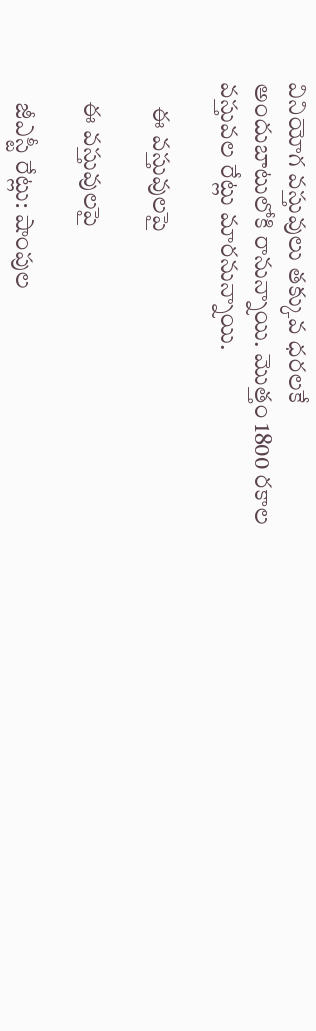వినియోగ వస్తువులు తక్కువ ధరలకే అందుబాటులోకి రానున్నాయి. మొత్తం 1800 రకాల వస్తువల రేట్లు మారనున్నాయి.

     ఈ వస్తువులపై

    ఈ వస్తువులపై

    జీఎస్టీ రేట్లు: షాంపుల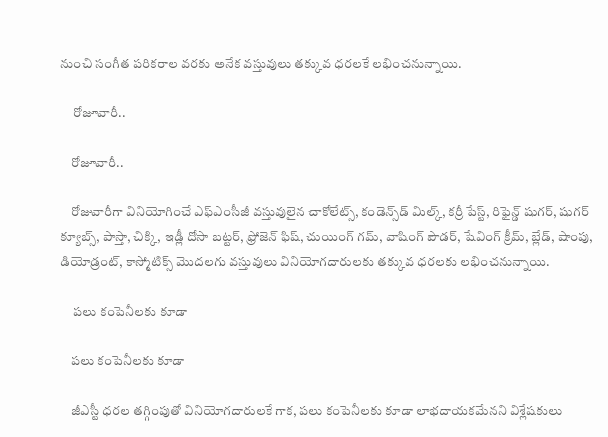నుంచి సంగీత పరికరాల వరకు అనేక వస్తువులు తక్కువ ధరలకే లభించనున్నాయి.

     రోజూవారీ..

    రోజూవారీ..

    రోజువారీగా వినియోగించే ఎఫ్ఎంసీజీ వస్తువులైన చాకోలేట్స్, కండెన్స్‌డ్ మిల్క్, కర్రీ పేస్ట్, రిఫైన్డ్ షుగర్, షుగర్ క్యూబ్స్, పాస్తా, చిక్కి, ఇడ్లీ దోసా బట్టర్, ఫ్రోజెన్ ఫిష్, చుయింగ్ గమ్, వాషింగ్ పౌడర్, షేవింగ్ క్రీమ్, బ్లేడ్, షాంపు, డియోడ్రంట్, కాస్మోటిక్స్ మొదలగు వస్తువులు వినియోగదారులకు తక్కువ ధరలకు లభించనున్నాయి.

     పలు కంపెనీలకు కూడా

    పలు కంపెనీలకు కూడా

    జీఎస్టీ ధరల తగ్గింపుతో వినియోగదారులకే గాక, పలు కంపెనీలకు కూడా లాభదాయకమేనని విశ్లేషకులు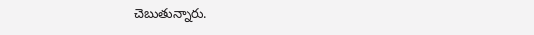చెబుతున్నారు.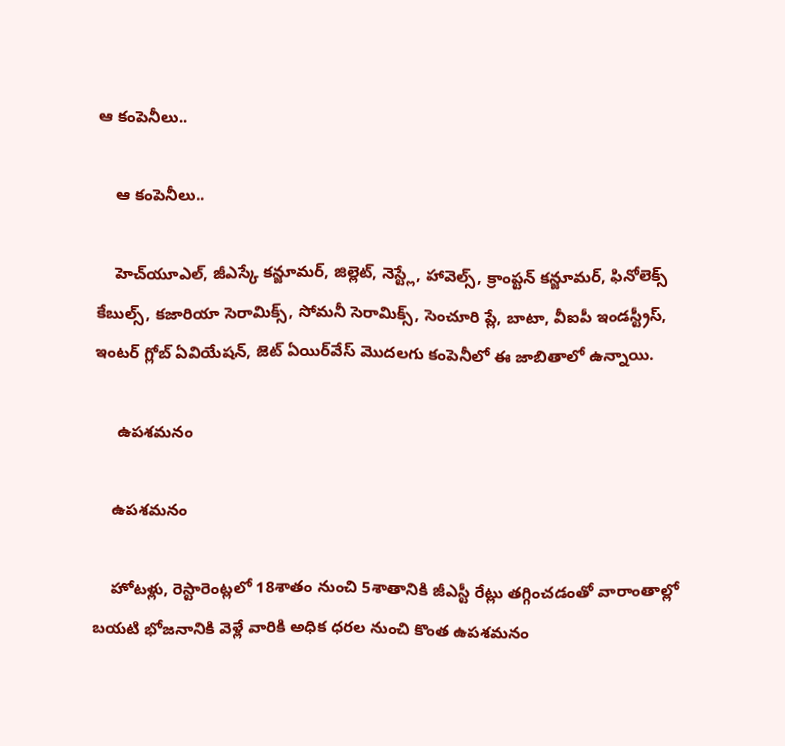ఆ కంపెనీలు..

    ఆ కంపెనీలు..

    హెచ్‌యూఎల్, జీఎస్కే కన్జూమర్, జిల్లెట్, నెస్ట్లే, హావెల్స్, క్రాంప్టన్ కన్జూమర్, ఫినోలెక్స్ కేబుల్స్, కజారియా సెరామిక్స్, సోమనీ సెరామిక్స్, సెంచూరి ప్లే, బాటా, వీఐపీ ఇండస్ట్రీస్, ఇంటర్ గ్లోబ్ ఏవియేషన్, జెట్ ఏయిర్‌వేస్ మొదలగు కంపెనీలో ఈ జాబితాలో ఉన్నాయి.

     ఉపశమనం

    ఉపశమనం

    హోటళ్లు, రెస్టారెంట్లలో 18శాతం నుంచి 5శాతానికి జీఎస్టీ రేట్లు తగ్గించడంతో వారాంతాల్లో బయటి భోజనానికి వెళ్లే వారికి అధిక ధరల నుంచి కొంత ఉపశమనం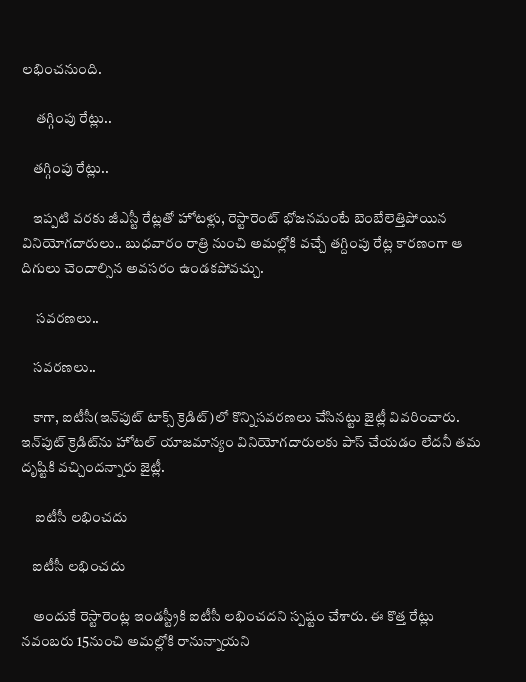లభించనుంది.

     తగ్గింపు రేట్లు..

    తగ్గింపు రేట్లు..

    ఇప్పటి వరకు జీఎస్టీ రేట్లతో హోటళ్లు, రెస్టారెంట్ భోజనమంటే బెంబేలెత్తిపోయిన వినియోగదారులు.. బుధవారం రాత్రి నుంచి అమల్లోకి వచ్చే తగ్దింపు రేట్ల కారణంగా ఆ దిగులు చెందాల్సిన అవసరం ఉండకపోవచ్చు.

     సవరణలు..

    సవరణలు..

    కాగా, ఐటీసీ(ఇన్‌పుట్ టాక్స్‌ క్రెడిట్‌)లో కొన్నిసవరణలు చేసినట్టు జైట్లీ వివరించారు. ఇన్‌పుట్‌ క్రెడిట్‌ను హోటల్‌ యాజమాన్యం వినియోగదారులకు పాస్‌ చేయడం లేదనీ తమ దృష్టికి వచ్చిందన్నారు జైట్లీ.

     ఐటీసీ లభించదు

    ఐటీసీ లభించదు

    అందుకే రెస్టారెంట్ల ఇండస్ట్రీకి ఐటీసీ లభించదని స్పష్టం చేశారు. ఈ కొత్త రేట్లు నవంబరు 15నుంచి అమల్లోకి రానున్నాయని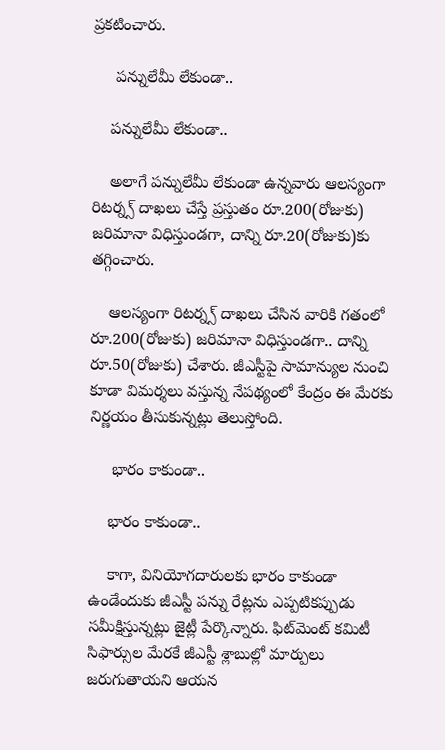ప్రకటించారు.

     పన్నులేమీ లేకుండా..

    పన్నులేమీ లేకుండా..

    అలాగే పన్నులేమీ లేకుండా ఉన్నవారు ఆలస్యంగా రిటర్న్స్‌ దాఖలు చేస్తే ప్రస్తుతం రూ.200(రోజుకు) జరిమానా విధిస్తుండగా, దాన్ని రూ.20(రోజుకు)కు తగ్గించారు.

    ఆలస్యంగా రిటర్న్స్‌ దాఖలు చేసిన వారికి గతంలో రూ.200(రోజుకు) జరిమానా విధిస్తుండగా.. దాన్ని రూ.50(రోజుకు) చేశారు. జీఎస్టీపై సామాన్యుల నుంచి కూడా విమర్శలు వస్తున్న నేపథ్యంలో కేంద్రం ఈ మేరకు నిర్ణయం తీసుకున్నట్లు తెలుస్తోంది.

     భారం కాకుండా..

    భారం కాకుండా..

    కాగా, వినియోగదారులకు భారం కాకుండా ఉండేందుకు జీఎస్టీ పన్ను రేట్లను ఎప్పటికప్పుడు సమీక్షిస్తున్నట్లు జైట్లీ పేర్కొన్నారు. ఫిట్‌మెంట్ కమిటీ సిఫార్సుల మేరకే జీఎస్టీ శ్లాబుల్లో మార్పులు జరుగుతాయని ఆయన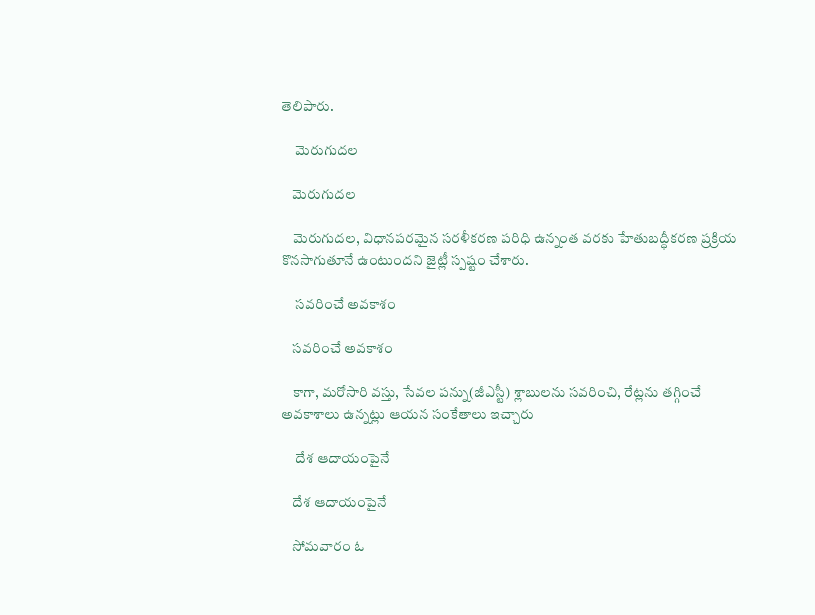తెలిపారు.

     మెరుగుదల

    మెరుగుదల

    మెరుగుదల, విధానపరమైన సరళీకరణ పరిధి ఉన్నంత వరకు హేతుబద్ధీకరణ ప్రక్రియ కొనసాగుతూనే ఉంటుందని జైట్లీ స్పష్టం చేశారు.

     సవరించే అవకాశం

    సవరించే అవకాశం

    కాగా, మరోసారి వస్తు, సేవల పన్ను(జీఎస్టీ) శ్లాబులను సవరించి, రేట్లను తగ్గించే అవకాశాలు ఉన్నట్లు ఆయన సంకేతాలు ఇచ్చారు

     దేశ ఆదాయంపైనే

    దేశ ఆదాయంపైనే

    సోమవారం ఓ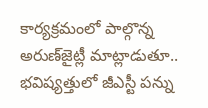కార్యక్రమంలో పాల్గొన్న అరుణ్‌జైట్లీ మాట్లాడుతూ.. భవిష్యత్తులో జీఎస్టీ పన్ను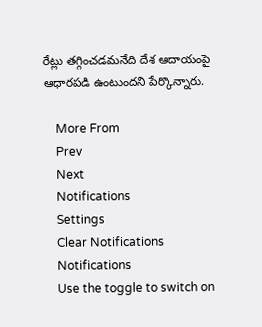రేట్లు తగ్గించడమనేది దేశ ఆదాయంపై ఆధారపడి ఉంటుందని పేర్కొన్నారు.

    More From
    Prev
    Next
    Notifications
    Settings
    Clear Notifications
    Notifications
    Use the toggle to switch on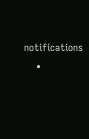notifications
    •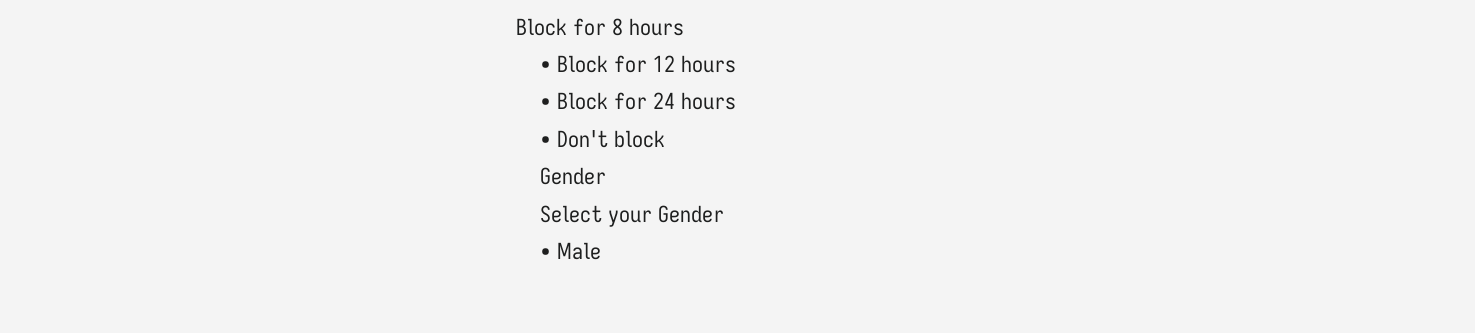Block for 8 hours
    • Block for 12 hours
    • Block for 24 hours
    • Don't block
    Gender
    Select your Gender
    • Male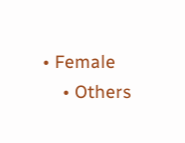• Female
    • Others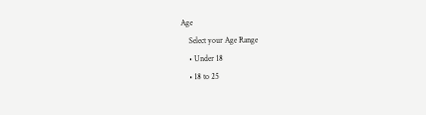Age
    Select your Age Range
    • Under 18
    • 18 to 25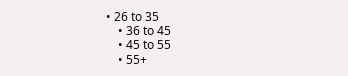• 26 to 35
    • 36 to 45
    • 45 to 55
    • 55+